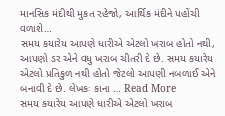માનસિક મંદીથી મુકત રહેજો, આર્થિક મંદીને પહોંચી વળાશે…
સમય કયારેય આપણે ધારીએ એટલો ખરાબ હોતો નથી, આપણો ડર એને વધુ ખરાબ ચીતરી દે છે. સમય કયારેય એટલો પ્રતિકુળ નથી હોતો જેટલો આપણી નબળાઈ એને બનાવી દે છે. લેખકઃ કાના … Read More
સમય કયારેય આપણે ધારીએ એટલો ખરાબ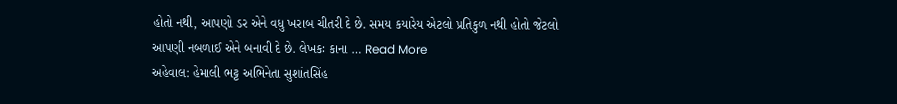હોતો નથી, આપણો ડર એને વધુ ખરાબ ચીતરી દે છે. સમય કયારેય એટલો પ્રતિકુળ નથી હોતો જેટલો આપણી નબળાઈ એને બનાવી દે છે. લેખકઃ કાના … Read More
અહેવાલ: હેમાલી ભટ્ટ અભિનેતા સુશાંતસિંહ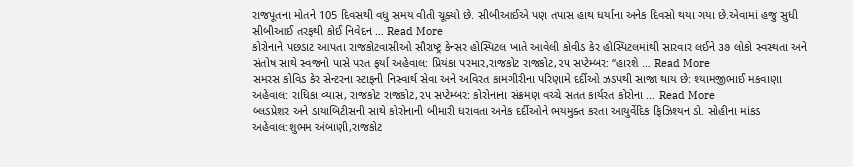રાજપૂતના મોતને 105 દિવસથી વધુ સમય વીતી ચૂક્યો છે. સીબીઆઈએ પણ તપાસ હાથ ધર્યાના અનેક દિવસો થયા ગયા છે.એવામાં હજુ સુધી સીબીઆઈ તરફથી કોઈ નિવેદન … Read More
કોરોનાને પછડાટ આપતા રાજકોટવાસીઓ સૌરાષ્ટ્ર કેન્સર હોસ્પિટલ ખાતે આવેલી કોવીડ કેર હોસ્પિટલમાંથી સારવાર લઈને ૩૭ લોકો સ્વસ્થતા અને સંતોષ સાથે સ્વજનો પાસે પરત ફર્યા અહેવાલ: પ્રિયંકા પરમાર,રાજકોટ રાજકોટ,૨૫ સપ્ટેમ્બર: ‘‘હારશે … Read More
સમરસ કોવિડ કેર સેન્ટરના સ્ટાફની નિસ્વાર્થ સેવા અને અવિરત કામગીરીના પરિણામે દર્દીઓ ઝડપથી સાજા થાય છે: શ્યામજીભાઈ મકવાણા અહેવાલ: રાધિકા વ્યાસ, રાજકોટ રાજકોટ,૨૫ સપ્ટેમ્બર: કોરોનાના સંક્રમણ વચ્ચે સતત કાર્યરત કોરોના … Read More
બ્લડપ્રેશર અને ડાયાબિટીસની સાથે કોરોનાની બીમારી ધરાવતા અનેક દર્દીઓને ભયમુક્ત કરતા આયુર્વેદિક ફિઝિશ્યન ડો. સોહીના માંકડ અહેવાલ:શુભમ અંબાણી,રાજકોટ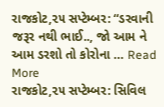રાજકોટ,૨૫ સપ્ટેમ્બર: “ડરવાની જરૂર નથી ભાઈ.., જો આમ ને આમ ડરશો તો કોરોના … Read More
રાજકોટ,૨૫ સપ્ટેમ્બર: સિવિલ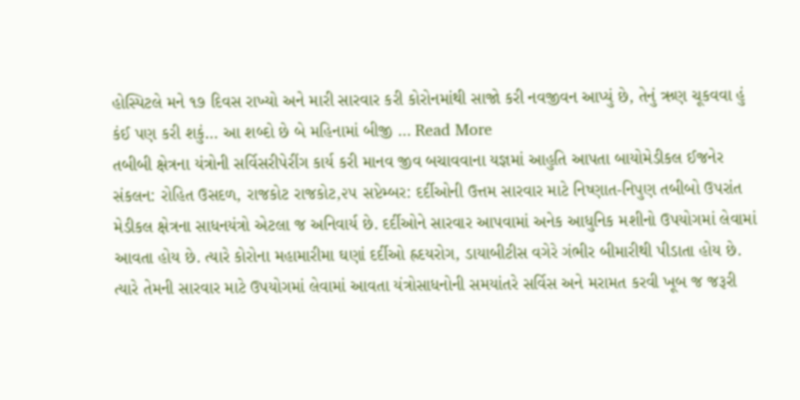હોસ્પિટલે મને ૧૭ દિવસ રાખ્યો અને મારી સારવાર કરી કોરોનમાંથી સાજો કરી નવજીવન આપ્યું છે, તેનું ઋણ ચૂકવવા હું કંઈ પણ કરી શકું… આ શબ્દો છે બે મહિનામાં બીજી … Read More
તબીબી ક્ષેત્રના યંત્રોની સર્વિસરીપેરીંગ કાર્ય કરી માનવ જીવ બચાવવાના યજ્ઞમાં આહુતિ આપતા બાયોમેડીકલ ઈજનેર સંકલન: રોહિત ઉસદળ, રાજકોટ રાજકોટ,૨૫ સપ્ટેમ્બર: દર્દીઓની ઉત્તમ સારવાર માટે નિષ્ણાત-નિપુણ તબીબો ઉપરાંત મેડીકલ ક્ષેત્રના સાધનયંત્રો એટલા જ અનિવાર્ય છે. દર્દીઓને સારવાર આપવામાં અનેક આધુનિક મશીનો ઉપયોગમાં લેવામાં આવતા હોય છે. ત્યારે કોરોના મહામારીમા ઘણાં દર્દીઓ હ્રદયરોગ, ડાયાબીટીસ વગેરે ગંભીર બીમારીથી પીડાતા હોય છે. ત્યારે તેમની સારવાર માટે ઉપયોગમાં લેવામાં આવતા યંત્રોસાધનોની સમયાંતરે સર્વિસ અને મરામત કરવી ખૂબ જ જરૂરી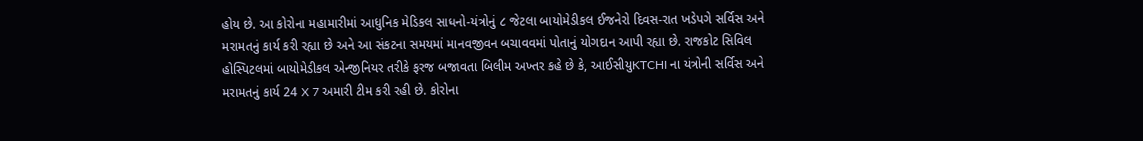હોય છે. આ કોરોના મહામારીમાં આધુનિક મેડિકલ સાધનો-યંત્રોનું ૮ જેટલા બાયોમેડીકલ ઈજનેરો દિવસ-રાત ખડેપગે સર્વિસ અને મરામતનું કાર્ય કરી રહ્યા છે અને આ સંકટના સમયમાં માનવજીવન બચાવવમાં પોતાનું યોગદાન આપી રહ્યા છે. રાજકોટ સિવિલ હોસ્પિટલમાં બાયોમેડીકલ એન્જીનિયર તરીકે ફરજ બજાવતા બિલીમ અખ્તર કહે છે કે, આઈસીયુKTCHI ના યંત્રોની સર્વિસ અને મરામતનું કાર્ય 24 X 7 અમારી ટીમ કરી રહી છે. કોરોના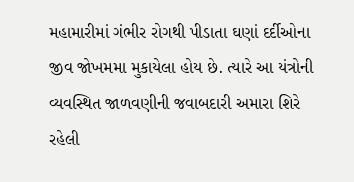મહામારીમાં ગંભીર રોગથી પીડાતા ઘણાં દર્દીઓના જીવ જોખમમા મુકાયેલા હોય છે. ત્યારે આ યંત્રોની વ્યવસ્થિત જાળવણીની જવાબદારી અમારા શિરે રહેલી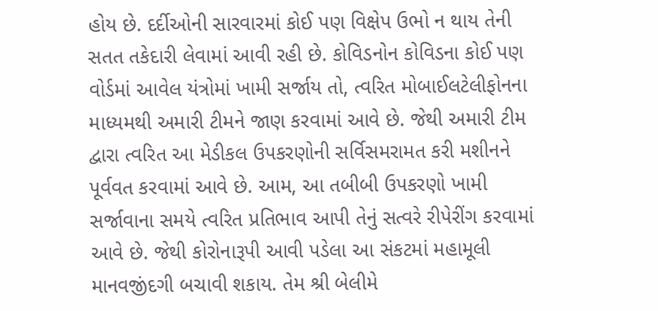હોય છે. દર્દીઓની સારવારમાં કોઈ પણ વિક્ષેપ ઉભો ન થાય તેની સતત તકેદારી લેવામાં આવી રહી છે. કોવિડનોન કોવિડના કોઈ પણ વોર્ડમાં આવેલ યંત્રોમાં ખામી સર્જાય તો, ત્વરિત મોબાઈલટેલીફોનના માધ્યમથી અમારી ટીમને જાણ કરવામાં આવે છે. જેથી અમારી ટીમ દ્વારા ત્વરિત આ મેડીકલ ઉપકરણોની સર્વિસમરામત કરી મશીનને પૂર્વવત કરવામાં આવે છે. આમ, આ તબીબી ઉપકરણો ખામી સર્જાવાના સમયે ત્વરિત પ્રતિભાવ આપી તેનું સત્વરે રીપેરીંગ કરવામાં આવે છે. જેથી કોરોનારૂપી આવી પડેલા આ સંકટમાં મહામૂલી માનવજીંદગી બચાવી શકાય. તેમ શ્રી બેલીમે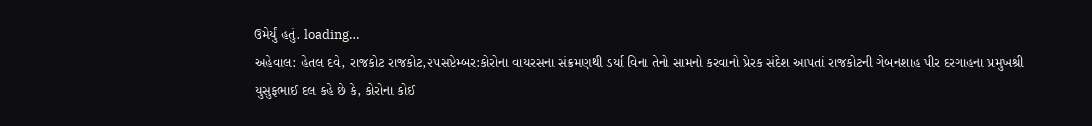ઉમેર્યું હતું. loading…
અહેવાલ: હેતલ દવે, રાજકોટ રાજકોટ,૨૫સપ્ટેમ્બર:કોરોના વાયરસના સંક્રમણથી ડર્યા વિના તેનો સામનો કરવાનો પ્રેરક સંદેશ આપતાં રાજકોટની ગેબનશાહ પીર દરગાહના પ્રમુખશ્રી યુસુફભાઈ દલ કહે છે કે, કોરોના કોઈ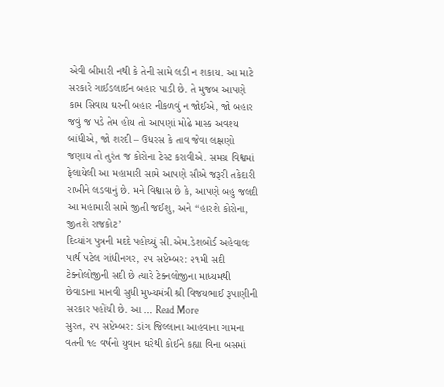એવી બીમારી નથી કે તેની સામે લડી ન શકાય. આ માટે સરકારે ગાઈડલાઈન બહાર પાડી છે. તે મુજબ આપણે કામ સિવાય ઘરની બહાર નીકળવું ન જોઈએ, જો બહાર જવું જ પડે તેમ હોય તો આપણાં મોઢે માસ્ક અવશ્ય બાંધીએ, જો શરદી – ઉધરસ કે તાવ જેવા લક્ષણો જણાય તો તુરંત જ કોરોના ટેસ્ટ કરાવીએ. સમગ્ર વિશ્વમાં ફેલાયેલી આ મહામારી સામે આપણે સૌએ જરૂરી તકેદારી રાખીને લડવાનું છે. મને વિશ્વાસ છે કે, આપણે બહુ જલદી આ મહામારી સામે જીતી જઈશુ, અને ‘‘હારશે કોરોના, જીતશે રાજકોટ’
દિવ્યાંગ પુત્રની મદદે પહોચ્યું સી.એમ.ડેશબોર્ડ અહેવાલઃ પાર્થ પટેલ ગાંધીનગર, ૨૫ સપ્ટેમ્બર: ૨૧મી સદી ટેક્નોલોજીની સદી છે ત્યારે ટેક્નલોજીના માધ્યમથી છેવાડાના માનવી સુધી મુખ્યમંત્રી શ્રી વિજયભાઈ રૂપાણીની સરકાર પહોંચી છે. આ … Read More
સુરત, ૨૫ સપ્ટેમ્બર: ડાંગ જિલ્લાના આહવાના ગામના વતની ૧૯ વર્ષનો યુવાન ઘરેથી કોઈને કહ્યા વિના બસમાં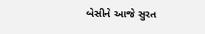બેસીને આજે સુરત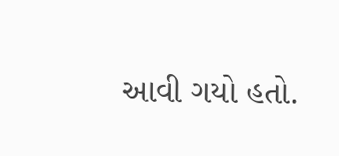આવી ગયો હતો.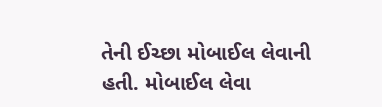તેની ઈચ્છા મોબાઈલ લેવાની હતી. મોબાઈલ લેવા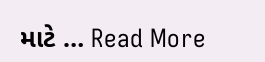માટે … Read More